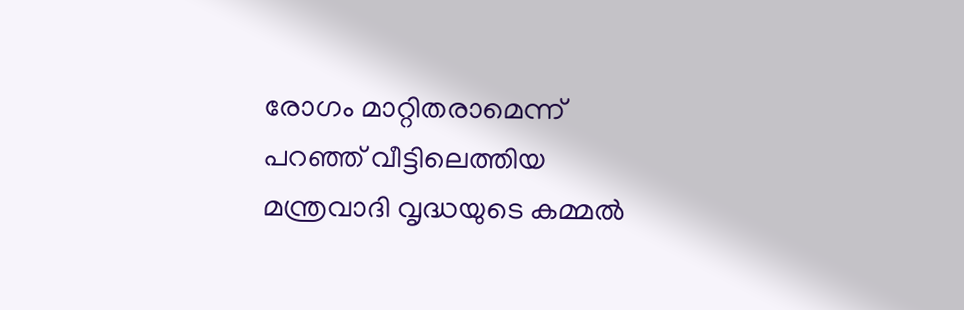രോഗം മാറ്റിതരാമെന്ന് പറഞ്ഞ് വീട്ടിലെത്തിയ മന്ത്രവാദി വൃദ്ധയുടെ കമ്മല്‍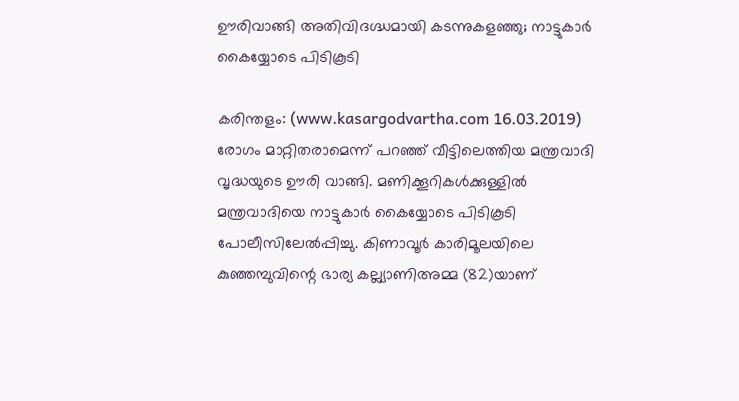ഊരിവാങ്ങി അതിവിദഗ്ദ്ധമായി കടന്നുകളഞ്ഞു; നാട്ടുകാര്‍ കൈയ്യോടെ പിടികൂടി

കരിന്തളം: (www.kasargodvartha.com 16.03.2019) രോഗം മാറ്റിതരാമെന്ന് പറഞ്ഞ് വീട്ടിലെത്തിയ മന്ത്രവാദി വൃദ്ധയുടെ ഊരി വാങ്ങി. മണിക്കൂറികള്‍ക്കുള്ളില്‍ മന്ത്രവാദിയെ നാട്ടുകാര്‍ കൈയ്യോടെ പിടികൂടി പോലീസിലേല്‍പ്പിച്ചു. കിണാവൂര്‍ കാരിമൂലയിലെ കുഞ്ഞമ്പുവിന്റെ ഭാര്യ കല്ല്യാണിഅമ്മ (82)യാണ്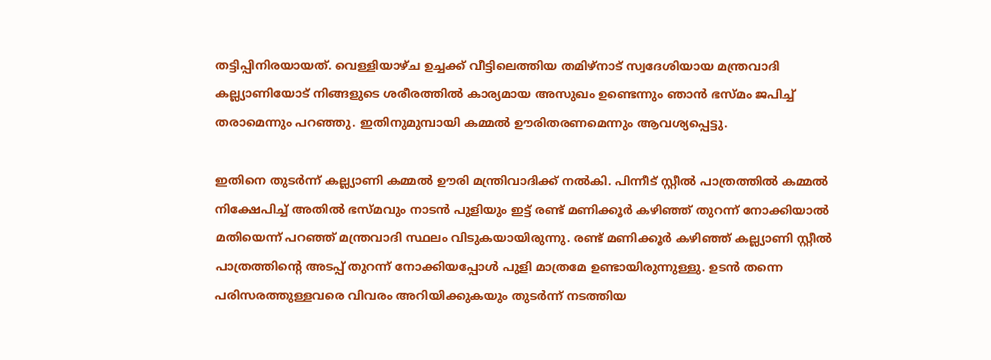തട്ടിപ്പിനിരയായത്. വെള്ളിയാഴ്ച ഉച്ചക്ക് വീട്ടിലെത്തിയ തമിഴ്നാട് സ്വദേശിയായ മന്ത്രവാദി കല്ല്യാണിയോട് നിങ്ങളുടെ ശരീരത്തില്‍ കാര്യമായ അസുഖം ഉണ്ടെന്നും ഞാന്‍ ഭസ്മം ജപിച്ച് തരാമെന്നും പറഞ്ഞു. ഇതിനുമുമ്പായി കമ്മല്‍ ഊരിതരണമെന്നും ആവശ്യപ്പെട്ടു.

ഇതിനെ തുടര്‍ന്ന് കല്ല്യാണി കമ്മല്‍ ഊരി മന്ത്രിവാദിക്ക് നല്‍കി. പിന്നീട് സ്റ്റീല്‍ പാത്രത്തില്‍ കമ്മല്‍ നിക്ഷേപിച്ച് അതില്‍ ഭസ്മവും നാടന്‍ പുളിയും ഇട്ട് രണ്ട് മണിക്കൂര്‍ കഴിഞ്ഞ് തുറന്ന് നോക്കിയാല്‍ മതിയെന്ന് പറഞ്ഞ് മന്ത്രവാദി സ്ഥലം വിടുകയായിരുന്നു. രണ്ട് മണിക്കൂര്‍ കഴിഞ്ഞ് കല്ല്യാണി സ്റ്റീല്‍ പാത്രത്തിന്റെ അടപ്പ് തുറന്ന് നോക്കിയപ്പോള്‍ പുളി മാത്രമേ ഉണ്ടായിരുന്നുള്ളു. ഉടന്‍ തന്നെ പരിസരത്തുള്ളവരെ വിവരം അറിയിക്കുകയും തുടര്‍ന്ന് നടത്തിയ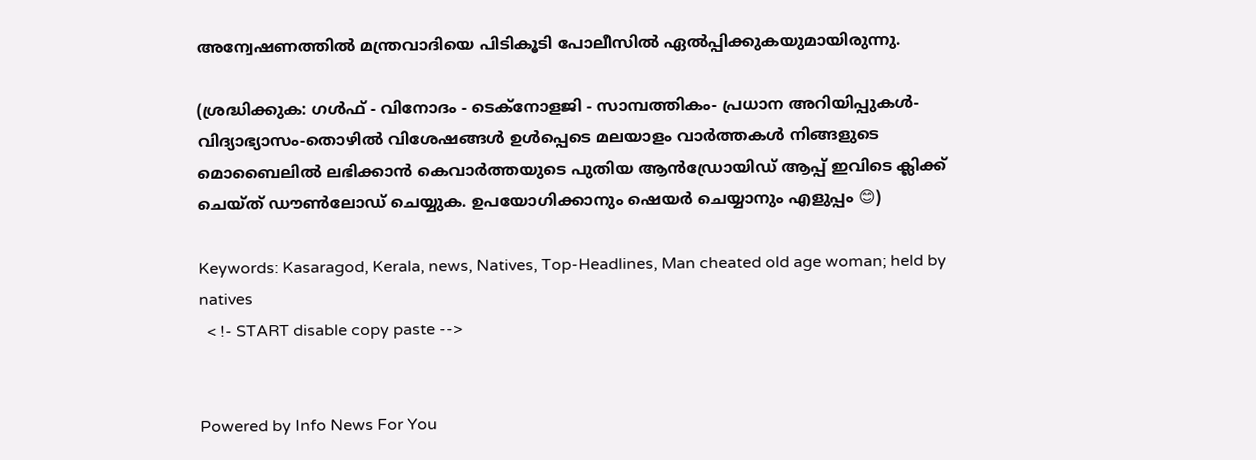അന്വേഷണത്തില്‍ മന്ത്രവാദിയെ പിടികൂടി പോലീസില്‍ ഏല്‍പ്പിക്കുകയുമായിരുന്നു.

(ശ്രദ്ധിക്കുക: ഗൾഫ് - വിനോദം - ടെക്നോളജി - സാമ്പത്തികം- പ്രധാന അറിയിപ്പുകൾ-വിദ്യാഭ്യാസം-തൊഴിൽ വിശേഷങ്ങൾ ഉൾപ്പെടെ മലയാളം വാർത്തകൾ നിങ്ങളുടെ മൊബൈലിൽ ലഭിക്കാൻ കെവാർത്തയുടെ പുതിയ ആൻഡ്രോയിഡ് ആപ്പ് ഇവിടെ ക്ലിക്ക് ചെയ്ത് ഡൗൺലോഡ് ചെയ്യുക. ഉപയോഗിക്കാനും ഷെയർ ചെയ്യാനും എളുപ്പം 😊)

Keywords: Kasaragod, Kerala, news, Natives, Top-Headlines, Man cheated old age woman; held by natives
  < !- START disable copy paste -->


Powered by Info News For You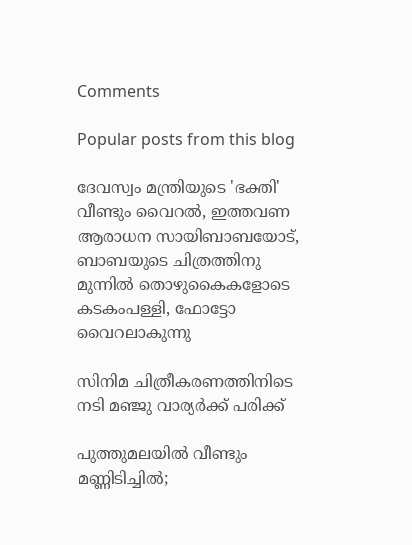Comments

Popular posts from this blog

ദേവസ്വം മന്ത്രിയുടെ 'ഭക്തി' വീണ്ടും വൈറല്‍, ഇത്തവണ ആരാധന സായിബാബയോട്, ബാബയുടെ ചിത്രത്തിനു മുന്നില്‍ തൊഴുകൈകളോടെ കടകംപള്ളി, ഫോട്ടോ വൈറലാകുന്നു

സിനിമ ചിത്രീകരണത്തിനിടെ നടി മഞ്ജു വാര്യര്‍ക്ക് പരിക്ക്

പുത്തുമലയില്‍ വീണ്ടും മണ്ണിടിച്ചില്‍;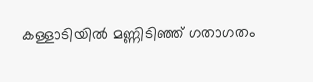കള്ളാടിയില്‍ മണ്ണിടിഞ്ഞ് ഗതാഗതം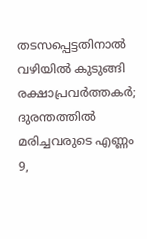തടസപ്പെട്ടതിനാല്‍ വഴിയില്‍ കുടുങ്ങി രക്ഷാപ്രവര്‍ത്തകര്‍; ദുരന്തത്തില്‍ മരിച്ചവരുടെ എണ്ണം 9,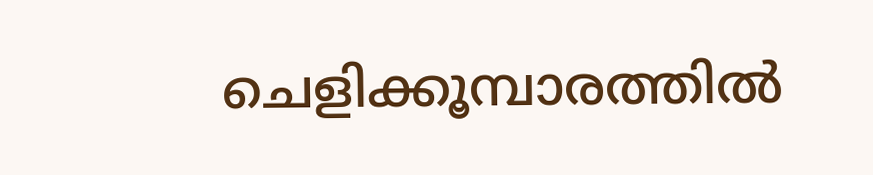ചെളിക്കൂമ്പാരത്തില്‍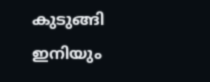കുടുങ്ങി ഇനിയും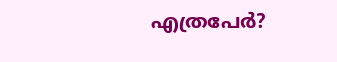എത്രപേര്‍?